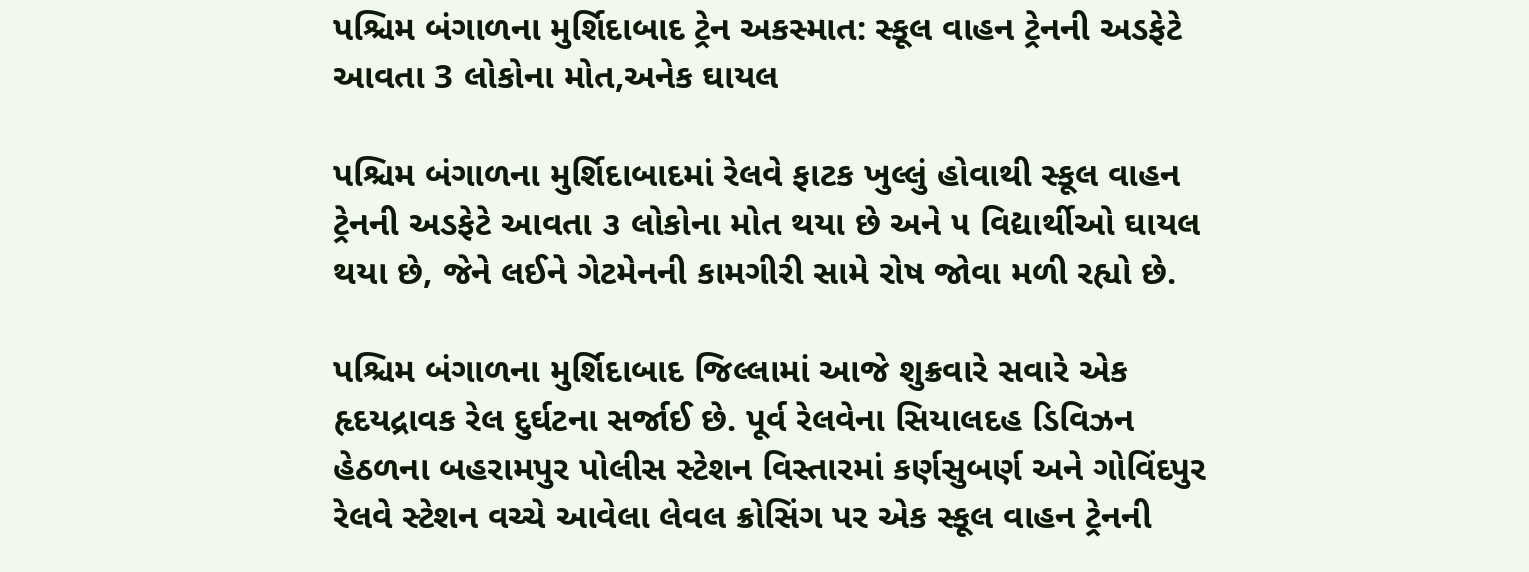પશ્ચિમ બંગાળના મુર્શિદાબાદ ટ્રેન અકસ્માત: સ્કૂલ વાહન ટ્રેનની અડફેટે આવતા 3 લોકોના મોત,અનેક ઘાયલ

પશ્ચિમ બંગાળના મુર્શિદાબાદમાં રેલવે ફાટક ખુલ્લું હોવાથી સ્કૂલ વાહન ટ્રેનની અડફેટે આવતા ૩ લોકોના મોત થયા છે અને ૫ વિદ્યાર્થીઓ ઘાયલ થયા છે, જેને લઈને ગેટમેનની કામગીરી સામે રોષ જોવા મળી રહ્યો છે.

પશ્ચિમ બંગાળના મુર્શિદાબાદ જિલ્લામાં આજે શુક્રવારે સવારે એક હૃદયદ્રાવક રેલ દુર્ઘટના સર્જાઈ છે. પૂર્વ રેલવેના સિયાલદહ ડિવિઝન હેઠળના બહરામપુર પોલીસ સ્ટેશન વિસ્તારમાં કર્ણસુબર્ણ અને ગોવિંદપુર રેલવે સ્ટેશન વચ્ચે આવેલા લેવલ ક્રોસિંગ પર એક સ્કૂલ વાહન ટ્રેનની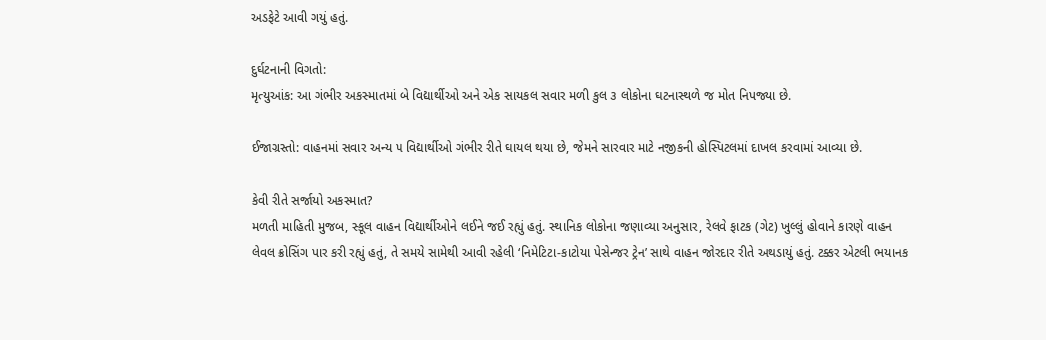અડફેટે આવી ગયું હતું.

દુર્ઘટનાની વિગતો:
મૃત્યુઆંક: આ ગંભીર અકસ્માતમાં બે વિદ્યાર્થીઓ અને એક સાયકલ સવાર મળી કુલ ૩ લોકોના ઘટનાસ્થળે જ મોત નિપજ્યા છે.

ઈજાગ્રસ્તો: વાહનમાં સવાર અન્ય ૫ વિદ્યાર્થીઓ ગંભીર રીતે ઘાયલ થયા છે, જેમને સારવાર માટે નજીકની હોસ્પિટલમાં દાખલ કરવામાં આવ્યા છે.

કેવી રીતે સર્જાયો અકસ્માત?
મળતી માહિતી મુજબ, સ્કૂલ વાહન વિદ્યાર્થીઓને લઈને જઈ રહ્યું હતું. સ્થાનિક લોકોના જણાવ્યા અનુસાર, રેલવે ફાટક (ગેટ) ખુલ્લું હોવાને કારણે વાહન લેવલ ક્રોસિંગ પાર કરી રહ્યું હતું, તે સમયે સામેથી આવી રહેલી ‘નિમેટિટા-કાટોયા પેસેન્જર ટ્રેન’ સાથે વાહન જોરદાર રીતે અથડાયું હતું. ટક્કર એટલી ભયાનક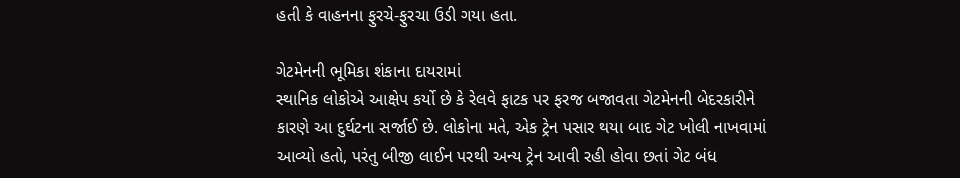હતી કે વાહનના ફુરચે-ફુરચા ઉડી ગયા હતા.

ગેટમેનની ભૂમિકા શંકાના દાયરામાં
સ્થાનિક લોકોએ આક્ષેપ કર્યો છે કે રેલવે ફાટક પર ફરજ બજાવતા ગેટમેનની બેદરકારીને કારણે આ દુર્ઘટના સર્જાઈ છે. લોકોના મતે, એક ટ્રેન પસાર થયા બાદ ગેટ ખોલી નાખવામાં આવ્યો હતો, પરંતુ બીજી લાઈન પરથી અન્ય ટ્રેન આવી રહી હોવા છતાં ગેટ બંધ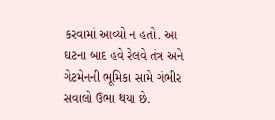કરવામાં આવ્યો ન હતો. આ ઘટના બાદ હવે રેલવે તંત્ર અને ગેટમેનની ભૂમિકા સામે ગંભીર સવાલો ઉભા થયા છે.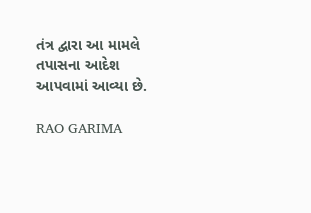તંત્ર દ્વારા આ મામલે તપાસના આદેશ આપવામાં આવ્યા છે.

RAO GARIMA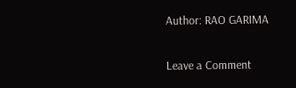Author: RAO GARIMA

Leave a Comment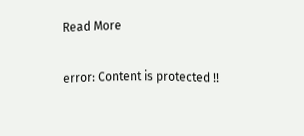Read More

error: Content is protected !!